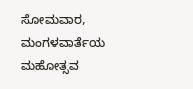ಸೋಮವಾರ, ಮಂಗಳವಾರ್ತೆಯ ಮಹೋತ್ಸವ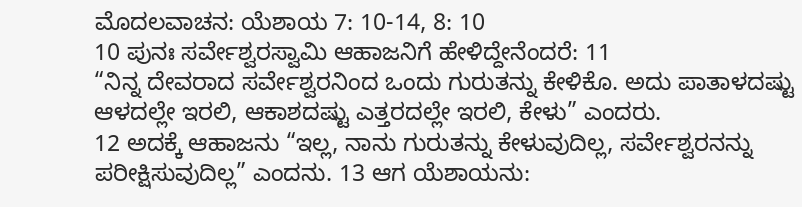ಮೊದಲವಾಚನ: ಯೆಶಾಯ 7: 10-14, 8: 10
10 ಪುನಃ ಸರ್ವೇಶ್ವರಸ್ವಾಮಿ ಆಹಾಜನಿಗೆ ಹೇಳಿದ್ದೇನೆಂದರೆ: 11
“ನಿನ್ನ ದೇವರಾದ ಸರ್ವೇಶ್ವರನಿಂದ ಒಂದು ಗುರುತನ್ನು ಕೇಳಿಕೊ. ಅದು ಪಾತಾಳದಷ್ಟು ಆಳದಲ್ಲೇ ಇರಲಿ, ಆಕಾಶದಷ್ಟು ಎತ್ತರದಲ್ಲೇ ಇರಲಿ, ಕೇಳು” ಎಂದರು.
12 ಅದಕ್ಕೆ ಆಹಾಜನು “ಇಲ್ಲ, ನಾನು ಗುರುತನ್ನು ಕೇಳುವುದಿಲ್ಲ, ಸರ್ವೇಶ್ವರನನ್ನು ಪರೀಕ್ಷಿಸುವುದಿಲ್ಲ” ಎಂದನು. 13 ಆಗ ಯೆಶಾಯನು: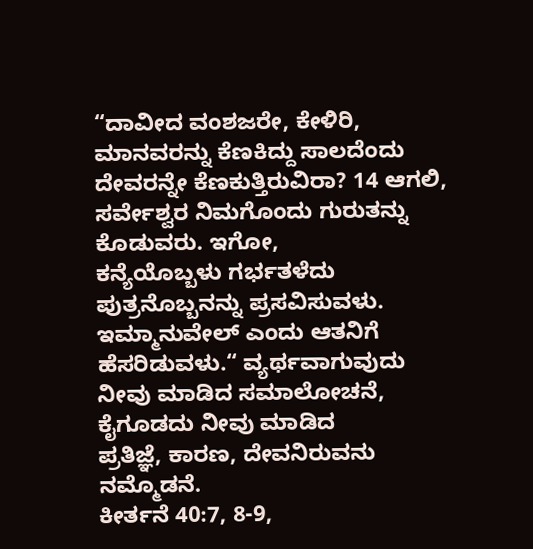“ದಾವೀದ ವಂಶಜರೇ, ಕೇಳಿರಿ, ಮಾನವರನ್ನು ಕೆಣಕಿದ್ದು ಸಾಲದೆಂದು ದೇವರನ್ನೇ ಕೆಣಕುತ್ತಿರುವಿರಾ? 14 ಆಗಲಿ,
ಸರ್ವೇಶ್ವರ ನಿಮಗೊಂದು ಗುರುತನ್ನು ಕೊಡುವರು. ಇಗೋ,
ಕನ್ಯೆಯೊಬ್ಬಳು ಗರ್ಭತಳೆದು ಪುತ್ರನೊಬ್ಬನನ್ನು ಪ್ರಸವಿಸುವಳು.
ಇಮ್ಮಾನುವೇಲ್ ಎಂದು ಆತನಿಗೆ ಹೆಸರಿಡುವಳು.“ ವ್ಯರ್ಥವಾಗುವುದು ನೀವು ಮಾಡಿದ ಸಮಾಲೋಚನೆ, ಕೈಗೂಡದು ನೀವು ಮಾಡಿದ
ಪ್ರತಿಜ್ಞೆ, ಕಾರಣ, ದೇವನಿರುವನು ನಮ್ಮೊಡನೆ.
ಕೀರ್ತನೆ 40:7, 8-9,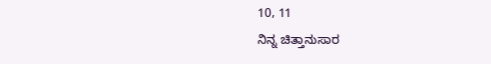10, 11
ನಿನ್ನ ಚಿತ್ತಾನುಸಾರ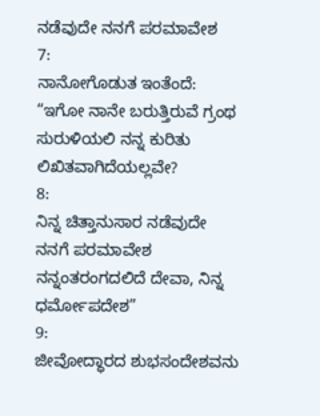ನಡೆವುದೇ ನನಗೆ ಪರಮಾವೇಶ
7:
ನಾನೋಗೊಡುತ ಇಂತೆಂದೆ: “ಇಗೋ ನಾನೇ ಬರುತ್ತಿರುವೆ ಗ್ರಂಥ ಸುರುಳಿಯಲಿ ನನ್ನ ಕುರಿತು ಲಿಖಿತವಾಗಿದೆಯಲ್ಲವೇ?
8:
ನಿನ್ನ ಚಿತ್ತಾನುಸಾರ ನಡೆವುದೇ ನನಗೆ ಪರಮಾವೇಶ ನನ್ನಂತರಂಗದಲಿದೆ ದೇವಾ, ನಿನ್ನ ಧರ್ಮೋಪದೇಶ”
9:
ಜೀವೋದ್ಧಾರದ ಶುಭಸಂದೇಶವನು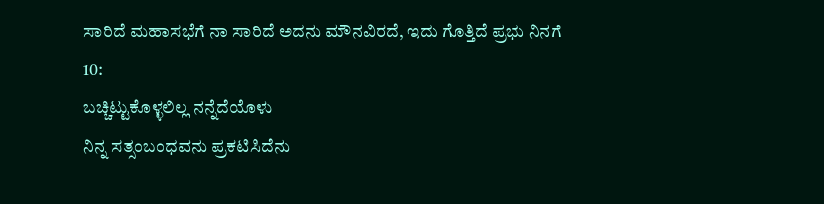ಸಾರಿದೆ ಮಹಾಸಭೆಗೆ ನಾ ಸಾರಿದೆ ಅದನು ಮೌನವಿರದೆ, ಇದು ಗೊತ್ತಿದೆ ಪ್ರಭು ನಿನಗೆ
10:
ಬಚ್ಚಿಟ್ಟುಕೊಳ್ಳಲಿಲ್ಲ ನನ್ನೆದೆಯೊಳು
ನಿನ್ನ ಸತ್ಸಂಬಂಧವನು ಪ್ರಕಟಿಸಿದೆನು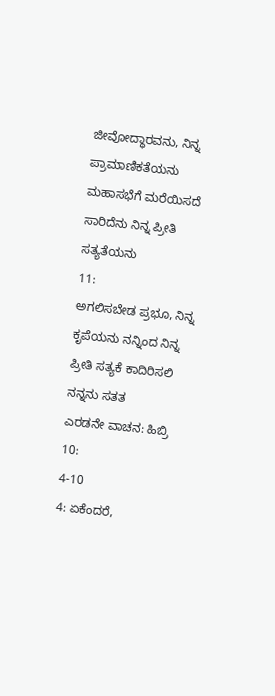ಜೀವೋದ್ಧಾರವನು, ನಿನ್ನ ಪ್ರಾಮಾಣಿಕತೆಯನು ಮಹಾಸಭೆಗೆ ಮರೆಯಿಸದೆ ಸಾರಿದೆನು ನಿನ್ನ ಪ್ರೀತಿ ಸತ್ಯತೆಯನು
11:
ಅಗಲಿಸಬೇಡ ಪ್ರಭೂ, ನಿನ್ನ ಕೃಪೆಯನು ನನ್ನಿಂದ ನಿನ್ನ ಪ್ರೀತಿ ಸತ್ಯಕೆ ಕಾದಿರಿಸಲಿ ನನ್ನನು ಸತತ
ಎರಡನೇ ವಾಚನ: ಹಿಬ್ರಿ 10:
4-10
4: ಏಕೆಂದರೆ,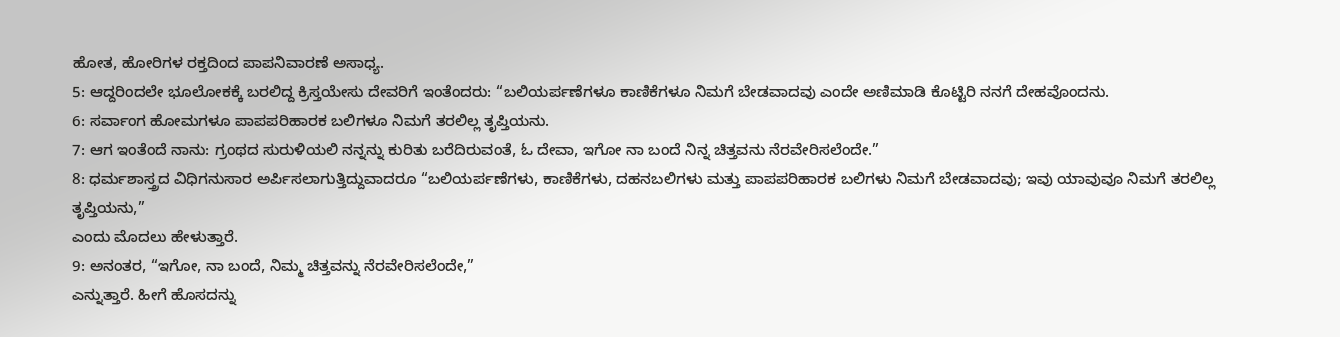ಹೋತ, ಹೋರಿಗಳ ರಕ್ತದಿಂದ ಪಾಪನಿವಾರಣೆ ಅಸಾಧ್ಯ.
5: ಆದ್ದರಿಂದಲೇ ಭೂಲೋಕಕ್ಕೆ ಬರಲಿದ್ದ ಕ್ರಿಸ್ತಯೇಸು ದೇವರಿಗೆ ಇಂತೆಂದರು: “ಬಲಿಯರ್ಪಣೆಗಳೂ ಕಾಣಿಕೆಗಳೂ ನಿಮಗೆ ಬೇಡವಾದವು ಎಂದೇ ಅಣಿಮಾಡಿ ಕೊಟ್ಟಿರಿ ನನಗೆ ದೇಹವೊಂದನು.
6: ಸರ್ವಾಂಗ ಹೋಮಗಳೂ ಪಾಪಪರಿಹಾರಕ ಬಲಿಗಳೂ ನಿಮಗೆ ತರಲಿಲ್ಲ ತೃಪ್ತಿಯನು.
7: ಆಗ ಇಂತೆಂದೆ ನಾನು: ಗ್ರಂಥದ ಸುರುಳಿಯಲಿ ನನ್ನನ್ನು ಕುರಿತು ಬರೆದಿರುವಂತೆ, ಓ ದೇವಾ, ಇಗೋ ನಾ ಬಂದೆ ನಿನ್ನ ಚಿತ್ತವನು ನೆರವೇರಿಸಲೆಂದೇ.”
8: ಧರ್ಮಶಾಸ್ತ್ರದ ವಿಧಿಗನುಸಾರ ಅರ್ಪಿಸಲಾಗುತ್ತಿದ್ದುವಾದರೂ “ಬಲಿಯರ್ಪಣೆಗಳು, ಕಾಣಿಕೆಗಳು, ದಹನಬಲಿಗಳು ಮತ್ತು ಪಾಪಪರಿಹಾರಕ ಬಲಿಗಳು ನಿಮಗೆ ಬೇಡವಾದವು; ಇವು ಯಾವುವೂ ನಿಮಗೆ ತರಲಿಲ್ಲ ತೃಪ್ತಿಯನು,”
ಎಂದು ಮೊದಲು ಹೇಳುತ್ತಾರೆ.
9: ಅನಂತರ, “ಇಗೋ, ನಾ ಬಂದೆ, ನಿಮ್ಮ ಚಿತ್ತವನ್ನು ನೆರವೇರಿಸಲೆಂದೇ,”
ಎನ್ನುತ್ತಾರೆ. ಹೀಗೆ ಹೊಸದನ್ನು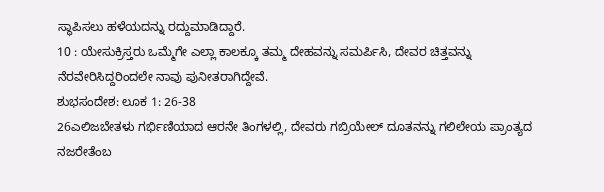ಸ್ಥಾಪಿಸಲು ಹಳೆಯದನ್ನು ರದ್ದುಮಾಡಿದ್ದಾರೆ.
10 : ಯೇಸುಕ್ರಿಸ್ತರು ಒಮ್ಮೆಗೇ ಎಲ್ಲಾ ಕಾಲಕ್ಕೂ ತಮ್ಮ ದೇಹವನ್ನು ಸಮರ್ಪಿಸಿ, ದೇವರ ಚಿತ್ತವನ್ನು ನೆರವೇರಿಸಿದ್ದರಿಂದಲೇ ನಾವು ಪುನೀತರಾಗಿದ್ದೇವೆ.
ಶುಭಸಂದೇಶ: ಲೂಕ 1: 26-38
26ಎಲಿಜಬೇತಳು ಗರ್ಭಿಣಿಯಾದ ಆರನೇ ತಿಂಗಳಲ್ಲಿ, ದೇವರು ಗಬ್ರಿಯೇಲ್ ದೂತನನ್ನು ಗಲಿಲೇಯ ಪ್ರಾಂತ್ಯದ ನಜರೇತೆಂಬ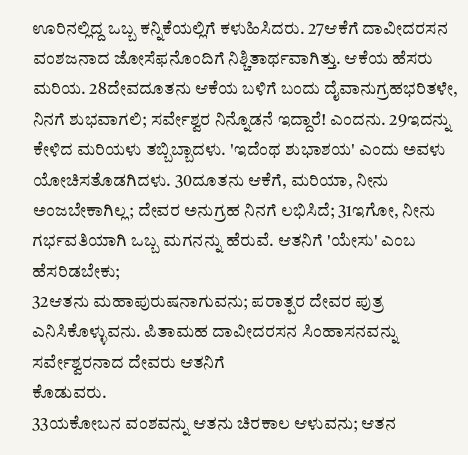ಊರಿನಲ್ಲಿದ್ದ ಒಬ್ಬ ಕನ್ನಿಕೆಯಲ್ಲಿಗೆ ಕಳುಹಿಸಿದರು. 27ಆಕೆಗೆ ದಾವೀದರಸನ ವಂಶಜನಾದ ಜೋಸೆಫನೊಂದಿಗೆ ನಿಶ್ಚಿತಾರ್ಥವಾಗಿತ್ತು. ಆಕೆಯ ಹೆಸರು ಮರಿಯ. 28ದೇವದೂತನು ಆಕೆಯ ಬಳಿಗೆ ಬಂದು ದೈವಾನುಗ್ರಹಭರಿತಳೇ, ನಿನಗೆ ಶುಭವಾಗಲಿ; ಸರ್ವೇಶ್ವರ ನಿನ್ನೊಡನೆ ಇದ್ದಾರೆ! ಎಂದನು. 29ಇದನ್ನು ಕೇಳಿದ ಮರಿಯಳು ತಬ್ಬಿಬ್ಬಾದಳು. 'ಇದೆಂಥ ಶುಭಾಶಯ' ಎಂದು ಅವಳು ಯೋಚಿಸತೊಡಗಿದಳು. 30ದೂತನು ಆಕೆಗೆ, ಮರಿಯಾ, ನೀನು ಅಂಜಬೇಕಾಗಿಲ್ಲ; ದೇವರ ಅನುಗ್ರಹ ನಿನಗೆ ಲಭಿಸಿದೆ; 31ಇಗೋ, ನೀನು
ಗರ್ಭವತಿಯಾಗಿ ಒಬ್ಬ ಮಗನನ್ನು ಹೆರುವೆ. ಆತನಿಗೆ 'ಯೇಸು' ಎಂಬ
ಹೆಸರಿಡಬೇಕು;
32ಆತನು ಮಹಾಪುರುಷನಾಗುವನು; ಪರಾತ್ಪರ ದೇವರ ಪುತ್ರ ಎನಿಸಿಕೊಳ್ಳುವನು. ಪಿತಾಮಹ ದಾವೀದರಸನ ಸಿಂಹಾಸನವನ್ನು ಸರ್ವೇಶ್ವರನಾದ ದೇವರು ಆತನಿಗೆ
ಕೊಡುವರು.
33ಯಕೋಬನ ವಂಶವನ್ನು ಆತನು ಚಿರಕಾಲ ಆಳುವನು; ಆತನ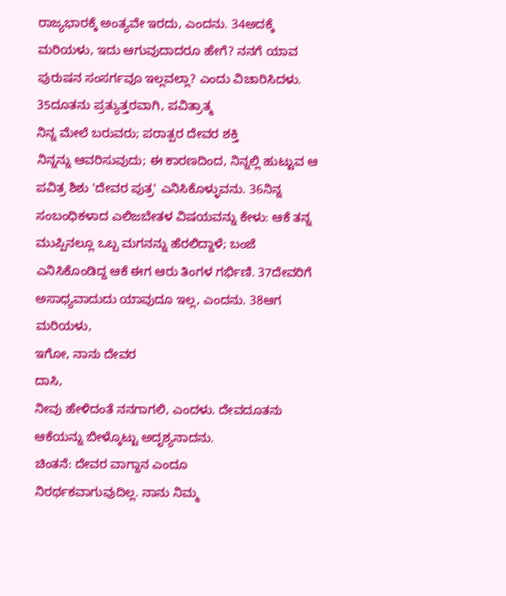ರಾಜ್ಯಭಾರಕ್ಕೆ ಅಂತ್ಯವೇ ಇರದು, ಎಂದನು. 34ಅದಕ್ಕೆ ಮರಿಯಳು, ಇದು ಆಗುವುದಾದರೂ ಹೇಗೆ? ನನಗೆ ಯಾವ ಪುರುಷನ ಸಂಸರ್ಗವೂ ಇಲ್ಲವಲ್ಲಾ? ಎಂದು ವಿಚಾರಿಸಿದಳು. 35ದೂತನು ಪ್ರತ್ಯುತ್ತರವಾಗಿ, ಪವಿತ್ರಾತ್ಮ
ನಿನ್ನ ಮೇಲೆ ಬರುವರು; ಪರಾತ್ಪರ ದೇವರ ಶಕ್ತಿ
ನಿನ್ನನ್ನು ಆವರಿಸುವುದು; ಈ ಕಾರಣದಿಂದ, ನಿನ್ನಲ್ಲಿ ಹುಟ್ಟುವ ಆ ಪವಿತ್ರ ಶಿಶು 'ದೇವರ ಪುತ್ರ' ಎನಿಸಿಕೊಳ್ಳುವನು. 36ನಿನ್ನ ಸಂಬಂಧಿಕಳಾದ ಎಲಿಜಬೇತಳ ವಿಷಯವನ್ನು ಕೇಳು: ಆಕೆ ತನ್ನ ಮುಪ್ಪಿನಲ್ಲೂ ಒಬ್ಬ ಮಗನನ್ನು ಹೆರಲಿದ್ದಾಳೆ; ಬಂಜೆ ಎನಿಸಿಕೊಂಡಿದ್ದ ಆಕೆ ಈಗ ಆರು ತಿಂಗಳ ಗರ್ಭಿಣಿ. 37ದೇವರಿಗೆ ಅಸಾಧ್ಯವಾದುದು ಯಾವುದೂ ಇಲ್ಲ, ಎಂದನು. 38ಆಗ ಮರಿಯಳು,
ಇಗೋ, ನಾನು ದೇವರ
ದಾಸಿ,
ನೀವು ಹೇಳಿದಂತೆ ನನಗಾಗಲಿ, ಎಂದಳು. ದೇವದೂತನು
ಆಕೆಯನ್ನು ಬೀಳ್ಕೊಟ್ಟು ಅದೃಶ್ಯನಾದನು.
ಚಿಂತನೆ: ದೇವರ ವಾಗ್ದಾನ ಎಂದೂ
ನಿರರ್ಥಕವಾಗುವುದಿಲ್ಲ. ನಾನು ನಿಮ್ಮ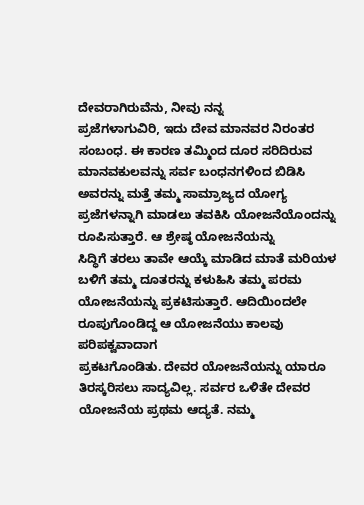ದೇವರಾಗಿರುವೆನು, ನೀವು ನನ್ನ
ಪ್ರಜೆಗಳಾಗುವಿರಿ, ಇದು ದೇವ ಮಾನವರ ನಿರಂತರ ಸಂಬಂಧ. ಈ ಕಾರಣ ತಮ್ಮಿಂದ ದೂರ ಸರಿದಿರುವ
ಮಾನವಕುಲವನ್ನು ಸರ್ವ ಬಂಧನಗಳಿಂದ ಬಿಡಿಸಿ ಅವರನ್ನು ಮತ್ತೆ ತಮ್ಮ ಸಾಮ್ರಾಜ್ಯದ ಯೋಗ್ಯ
ಪ್ರಜೆಗಳನ್ನಾಗಿ ಮಾಡಲು ತವಕಿಸಿ ಯೋಜನೆಯೊಂದನ್ನು ರೂಪಿಸುತ್ತಾರೆ. ಆ ಶ್ರೇಷ್ಠ ಯೋಜನೆಯನ್ನು
ಸಿದ್ಧಿಗೆ ತರಲು ತಾವೇ ಆಯ್ಕೆ ಮಾಡಿದ ಮಾತೆ ಮರಿಯಳ ಬಳಿಗೆ ತಮ್ಮ ದೂತರನ್ನು ಕಳುಹಿಸಿ ತಮ್ಮ ಪರಮ
ಯೋಜನೆಯನ್ನು ಪ್ರಕಟಿಸುತ್ತಾರೆ. ಆದಿಯಿಂದಲೇ ರೂಪುಗೊಂಡಿದ್ದ ಆ ಯೋಜನೆಯು ಕಾಲವು ಪರಿಪಕ್ವವಾದಾಗ
ಪ್ರಕಟಗೊಂಡಿತು. ದೇವರ ಯೋಜನೆಯನ್ನು ಯಾರೂ ತಿರಸ್ಕರಿಸಲು ಸಾದ್ಯವಿಲ್ಲ. ಸರ್ವರ ಒಳಿತೇ ದೇವರ
ಯೋಜನೆಯ ಪ್ರಥಮ ಆದ್ಯತೆ. ನಮ್ಮ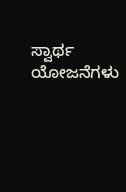ಸ್ವಾರ್ಥ ಯೋಜನೆಗಳು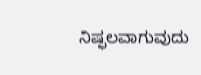ನಿಷ್ಫಲವಾಗುವುದು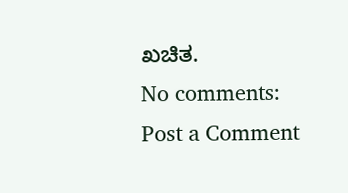ಖಚಿತ.
No comments:
Post a Comment